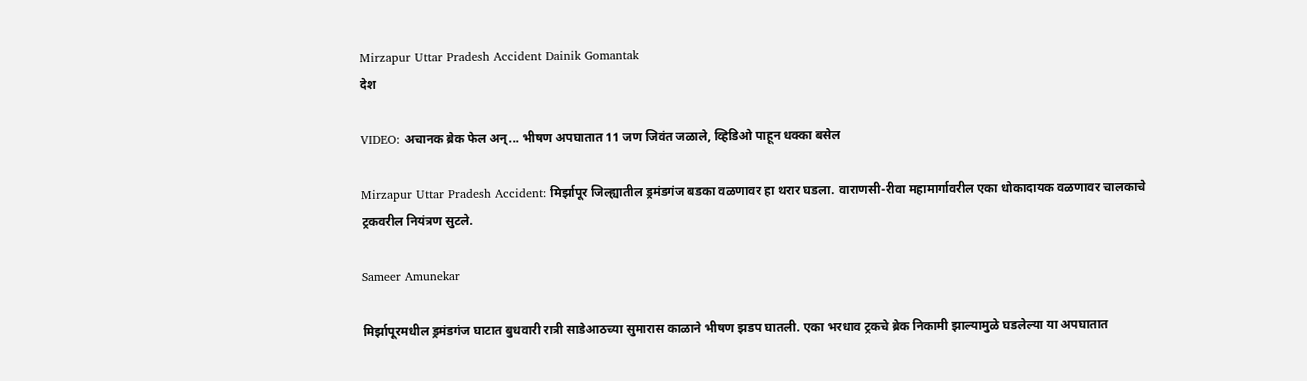Mirzapur Uttar Pradesh Accident Dainik Gomantak
देश

VIDEO: अचानक ब्रेक फेल अन्... भीषण अपघातात 11 जण जिवंत जळाले, व्हिडिओ पाहून धक्का बसेल

Mirzapur Uttar Pradesh Accident: मिर्झापूर जिल्ह्यातील ड्रमंडगंज बडका वळणावर हा थरार घडला. वाराणसी-रीवा महामार्गावरील एका धोकादायक वळणावर चालकाचे ट्रकवरील नियंत्रण सुटले.

Sameer Amunekar

मिर्झापूरमधील ड्रमंडगंज घाटात बुधवारी रात्री साडेआठच्या सुमारास काळाने भीषण झडप घातली. एका भरधाव ट्रकचे ब्रेक निकामी झाल्यामुळे घडलेल्या या अपघातात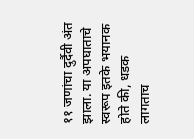११ जणांचा दुर्दैवी अंत झाला. या अपघाताचे स्वरूप इतके भयानक होते की, धडक लागताच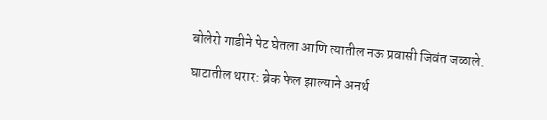बोलेरो गाडीने पेट घेतला आणि त्यातील नऊ प्रवासी जिवंत जळाले.

घाटातील थरार: ब्रेक फेल झाल्याने अनर्थ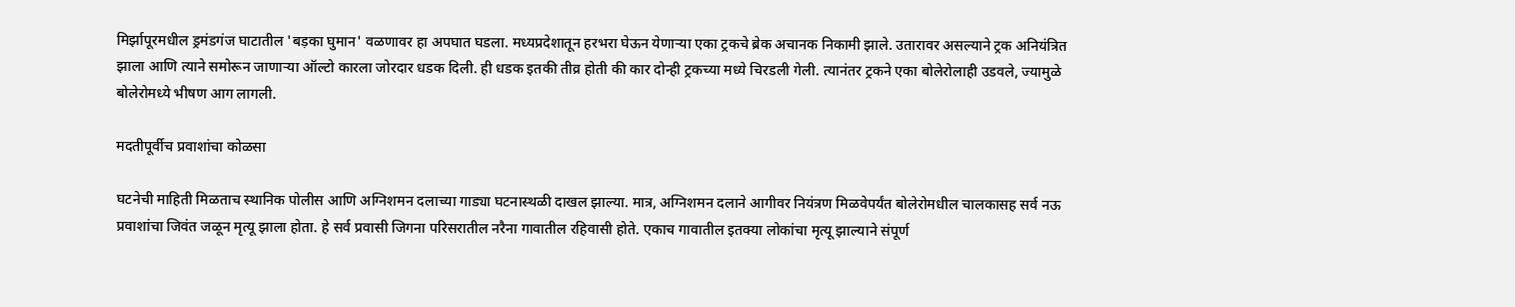मिर्झापूरमधील ड्रमंडगंज घाटातील 'बड़का घुमान' वळणावर हा अपघात घडला. मध्यप्रदेशातून हरभरा घेऊन येणाऱ्या एका ट्रकचे ब्रेक अचानक निकामी झाले. उतारावर असल्याने ट्रक अनियंत्रित झाला आणि त्याने समोरून जाणाऱ्या ऑल्टो कारला जोरदार धडक दिली. ही धडक इतकी तीव्र होती की कार दोन्ही ट्रकच्या मध्ये चिरडली गेली. त्यानंतर ट्रकने एका बोलेरोलाही उडवले, ज्यामुळे बोलेरोमध्ये भीषण आग लागली.

मदतीपूर्वीच प्रवाशांचा कोळसा

घटनेची माहिती मिळताच स्थानिक पोलीस आणि अग्निशमन दलाच्या गाड्या घटनास्थळी दाखल झाल्या. मात्र, अग्निशमन दलाने आगीवर नियंत्रण मिळवेपर्यंत बोलेरोमधील चालकासह सर्व नऊ प्रवाशांचा जिवंत जळून मृत्यू झाला होता. हे सर्व प्रवासी जिगना परिसरातील नरैना गावातील रहिवासी होते. एकाच गावातील इतक्या लोकांचा मृत्यू झाल्याने संपूर्ण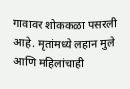गावावर शोककळा पसरली आहे. मृतांमध्ये लहान मुले आणि महिलांचाही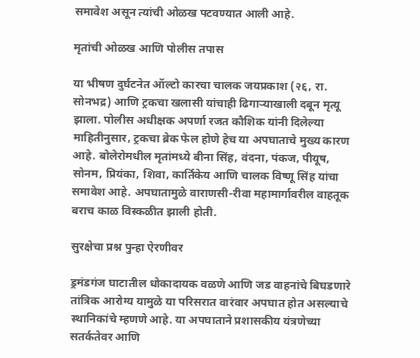समावेश असून त्यांची ओळख पटवण्यात आली आहे.

मृतांची ओळख आणि पोलीस तपास

या भीषण दुर्घटनेत ऑल्टो कारचा चालक जयप्रकाश (२६, रा. सोनभद्र) आणि ट्रकचा खलासी यांचाही ढिगाऱ्याखाली दबून मृत्यू झाला. पोलीस अधीक्षक अपर्णा रजत कौशिक यांनी दिलेल्या माहितीनुसार, ट्रकचा ब्रेक फेल होणे हेच या अपघाताचे मुख्य कारण आहे. बोलेरोमधील मृतांमध्ये बीना सिंह, वंदना, पंकज, पीयूष, सोनम, प्रियंका, शिवा, कार्तिकेय आणि चालक विष्णू सिंह यांचा समावेश आहे. अपघातामुळे वाराणसी-रीवा महामार्गावरील वाहतूक बराच काळ विस्कळीत झाली होती.

सुरक्षेचा प्रश्न पुन्हा ऐरणीवर

ड्रमंडगंज घाटातील धोकादायक वळणे आणि जड वाहनांचे बिघडणारे तांत्रिक आरोग्य यामुळे या परिसरात वारंवार अपघात होत असल्याचे स्थानिकांचे म्हणणे आहे. या अपघाताने प्रशासकीय यंत्रणेच्या सतर्कतेवर आणि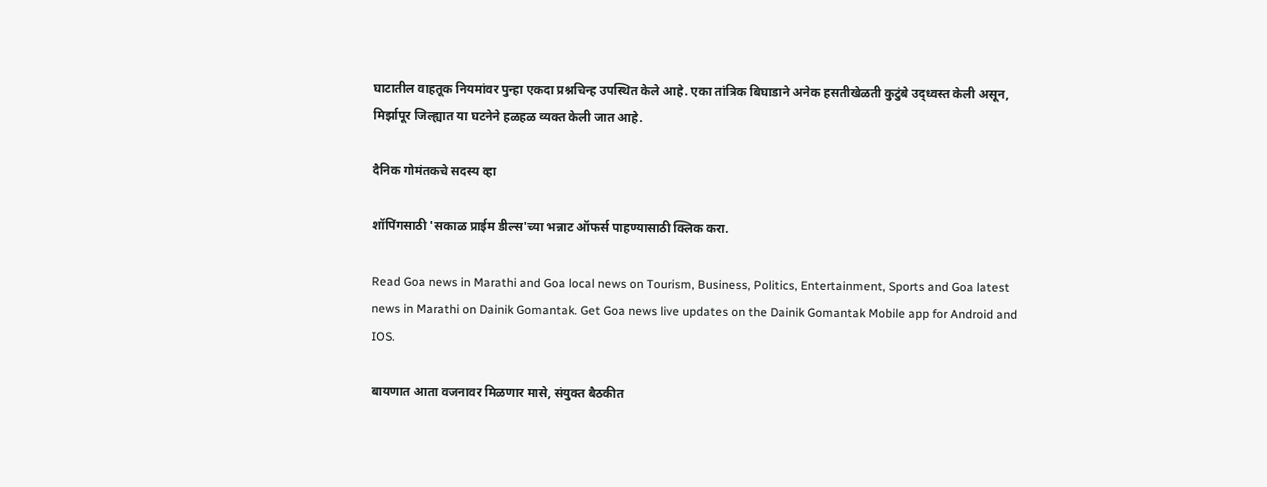घाटातील वाहतूक नियमांवर पुन्हा एकदा प्रश्नचिन्ह उपस्थित केले आहे. एका तांत्रिक बिघाडाने अनेक हसतीखेळती कुटुंबे उद्ध्वस्त केली असून, मिर्झापूर जिल्ह्यात या घटनेने हळहळ व्यक्त केली जात आहे.

दैनिक गोमंतकचे सदस्य व्हा

शॉपिंगसाठी 'सकाळ प्राईम डील्स'च्या भन्नाट ऑफर्स पाहण्यासाठी क्लिक करा.

Read Goa news in Marathi and Goa local news on Tourism, Business, Politics, Entertainment, Sports and Goa latest news in Marathi on Dainik Gomantak. Get Goa news live updates on the Dainik Gomantak Mobile app for Android and IOS.

बायणात आता वजनावर मिळणार मासे, संयुक्त बैठकीत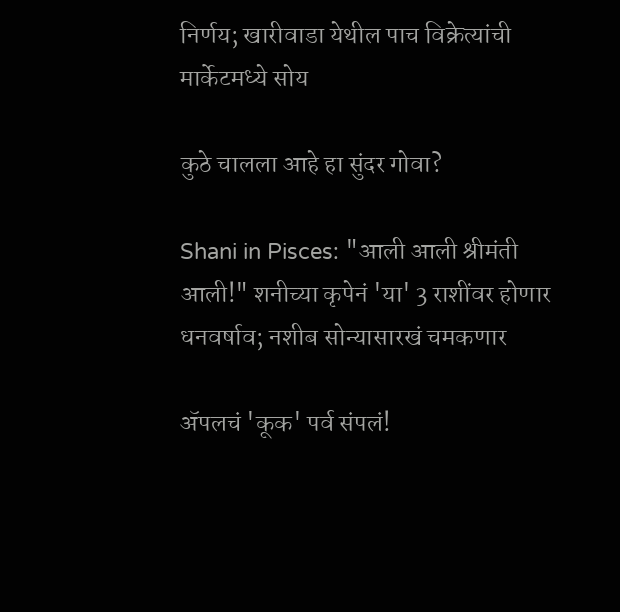निर्णय; खारीवाडा येथील पाच विक्रेत्यांची मार्केटमध्ये सोय

कुठे चालला आहे हा सुंदर गोवा?

Shani in Pisces: "आली आली श्रीमंती आली!" शनीच्या कृपेनं 'या' 3 राशींवर होणार धनवर्षाव; नशीब सोन्यासारखं चमकणार

ॲपलचं 'कूक' पर्व संपलं!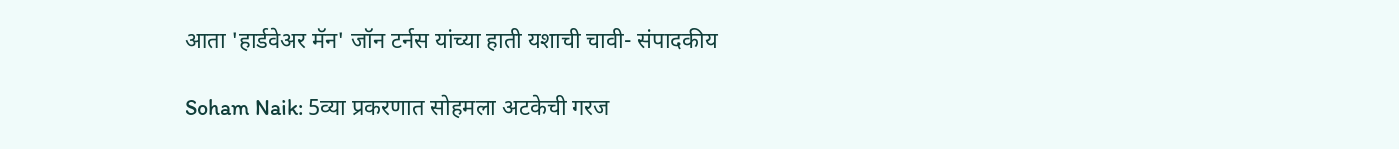आता 'हार्डवेअर मॅन' जॉन टर्नस यांच्या हाती यशाची चावी- संपादकीय

Soham Naik: 5व्या प्रकरणात सोहमला अटकेची गरज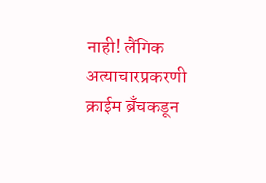नाही! लैंगिक अत्‍याचारप्रकरणी क्राईम ब्रँचकडून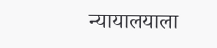न्‍यायालयाला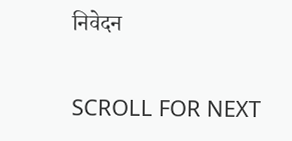निवेदन

SCROLL FOR NEXT